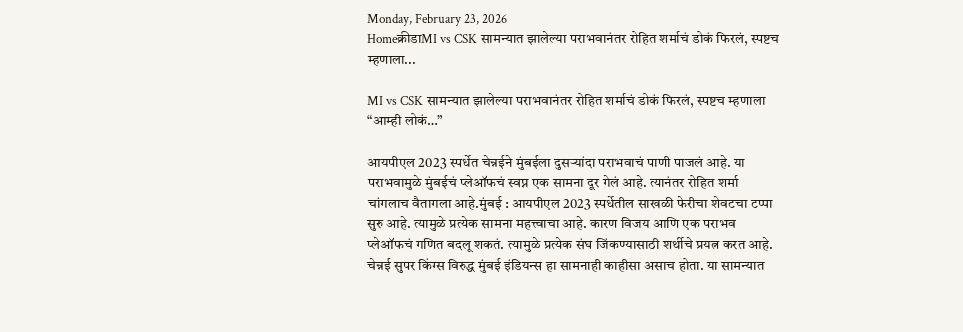Monday, February 23, 2026
Homeक्रीडाMI vs CSK सामन्यात झालेल्या पराभवानंतर रोहित शर्माचं डोकं फिरलं, स्पष्टच म्हणाला...

MI vs CSK सामन्यात झालेल्या पराभवानंतर रोहित शर्माचं डोकं फिरलं, स्पष्टच म्हणाला “आम्ही लोकं…”

आयपीएल 2023 स्पर्धेत चेन्नईने मुंबईला दुसऱ्यांदा पराभवाचं पाणी पाजलं आहे. या पराभवामुळे मुंबईचं प्लेऑफचं स्वप्न एक सामना दूर गेलं आहे. त्यानंतर रोहित शर्मा चांगलाच वैतागला आहे.मुंबई : आयपीएल 2023 स्पर्धेतील साखळी फेरीचा शेवटचा टप्पा सुरु आहे. त्यामुळे प्रत्येक सामना महत्त्वाचा आहे. कारण विजय आणि एक पराभव प्लेऑफचं गणित बदलू शकतं. त्यामुळे प्रत्येक संघ जिंकण्यासाठी शर्थीचे प्रयत्न करत आहे. चेन्नई सुपर किंग्स विरुद्ध मुंबई इंडियन्स हा सामनाही काहीसा असाच होता. या सामन्यात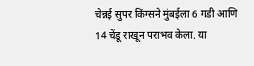चेन्नई सुपर किंग्सने मुंबईला 6 गडी आणि 14 चेंडू राखून पराभव केला. या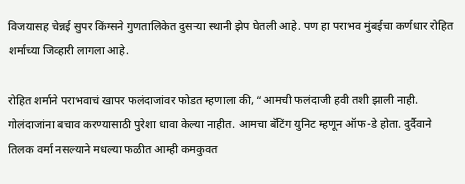विजयासह चेन्नई सुपर किंग्सने गुणतालिकेत दुसऱ्या स्थानी झेप घेतली आहे. पण हा पराभव मुंबईचा कर्णधार रोहित शर्माच्या जिव्हारी लागला आहे.

रोहित शर्माने पराभवाचं खापर फलंदाजांवर फोडत म्हणाला की, “आमची फलंदाजी हवी तशी झाली नाही. गोलंदाजांना बचाव करण्यासाठी पुरेशा धावा केल्या नाहीत. आमचा बॅटिंग युनिट म्हणून ऑफ-डे होता. दुर्दैवाने तिलक वर्मा नसल्याने मधल्या फळीत आम्ही कमकुवत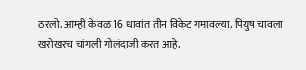ठरलो. आम्ही केवळ 16 धावांत तीन विकेट गमावल्या. पियुष चावला खरोखरच चांगली गोलंदाजी करत आहे.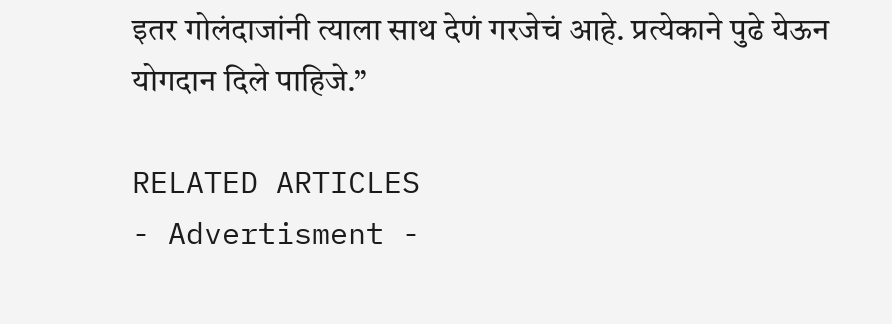इतर गोलंदाजांनी त्याला साथ देणं गरजेचं आहे. प्रत्येकाने पुढे येऊन योगदान दिले पाहिजे.”

RELATED ARTICLES
- Advertisment -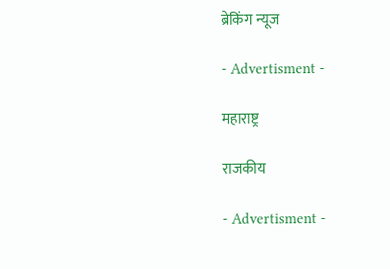ब्रेकिंग न्यूज

- Advertisment -

महाराष्ट्र

राजकीय

- Advertisment -